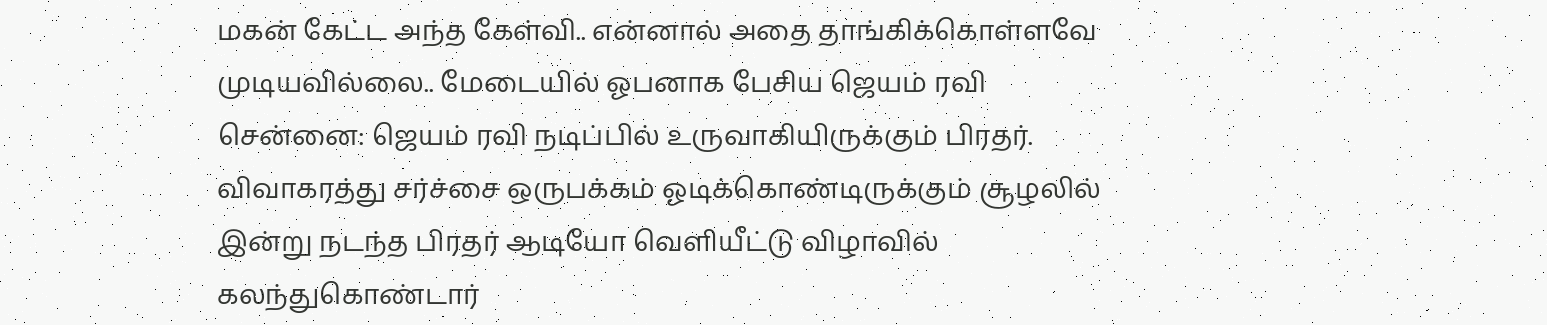மகன் கேட்ட அந்த கேள்வி.. என்னால் அதை தாங்கிக்கொள்ளவே முடியவில்லை.. மேடையில் ஓபனாக பேசிய ஜெயம் ரவி
சென்னை: ஜெயம் ரவி நடிப்பில் உருவாகியிருக்கும் பிரதர். விவாகரத்து சர்ச்சை ஒருபக்கம் ஓடிக்கொண்டிருக்கும் சூழலில் இன்று நடந்த பிரதர் ஆடியோ வெளியீட்டு விழாவில் கலந்துகொண்டார்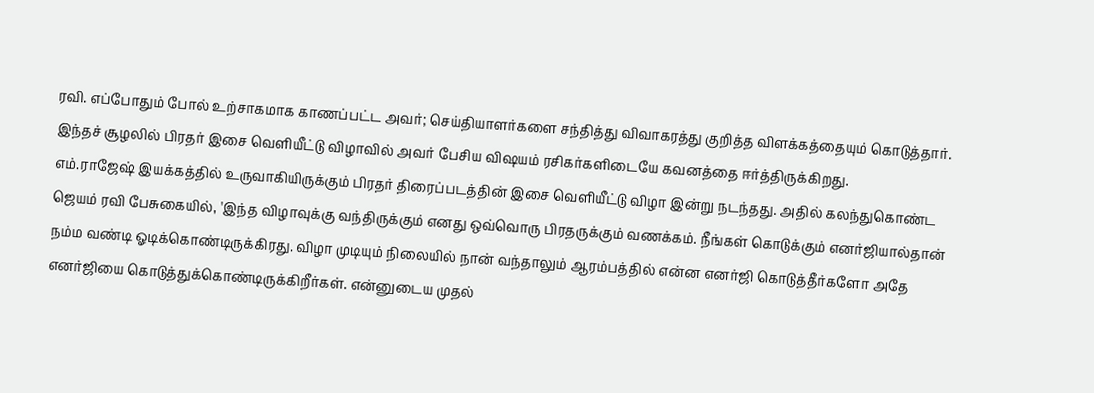ரவி. எப்போதும் போல் உற்சாகமாக காணப்பட்ட அவர்; செய்தியாளர்களை சந்தித்து விவாகரத்து குறித்த விளக்கத்தையும் கொடுத்தார். இந்தச் சூழலில் பிரதர் இசை வெளியீட்டு விழாவில் அவர் பேசிய விஷயம் ரசிகர்களிடையே கவனத்தை ஈர்த்திருக்கிறது.
எம்.ராஜேஷ் இயக்கத்தில் உருவாகியிருக்கும் பிரதர் திரைப்படத்தின் இசை வெளியீட்டு விழா இன்று நடந்தது. அதில் கலந்துகொண்ட ஜெயம் ரவி பேசுகையில், 'இந்த விழாவுக்கு வந்திருக்கும் எனது ஒவ்வொரு பிரதருக்கும் வணக்கம். நீங்கள் கொடுக்கும் எனர்ஜியால்தான் நம்ம வண்டி ஓடிக்கொண்டிருக்கிரது. விழா முடியும் நிலையில் நான் வந்தாலும் ஆரம்பத்தில் என்ன எனர்ஜி கொடுத்தீர்களோ அதே எனர்ஜியை கொடுத்துக்கொண்டிருக்கிறீர்கள். என்னுடைய முதல்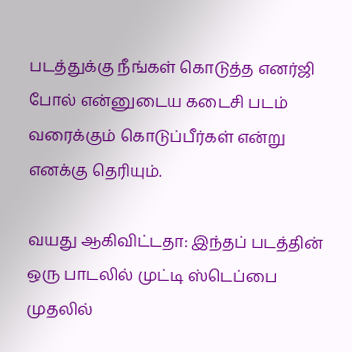படத்துக்கு நீங்கள் கொடுத்த எனர்ஜி போல் என்னுடைய கடைசி படம் வரைக்கும் கொடுப்பீர்கள் என்று எனக்கு தெரியும்.

வயது ஆகிவிட்டதா: இந்தப் படத்தின் ஒரு பாடலில் முட்டி ஸ்டெப்பை முதலில்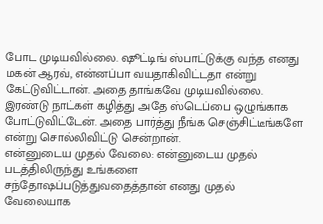போட முடியவில்லை. ஷூட்டிங் ஸ்பாட்டுக்கு வந்த எனது மகன் ஆரவ், என்னப்பா வயதாகிவிட்டதா என்று கேட்டுவிட்டான். அதை தாங்கவே முடியவில்லை. இரண்டு நாட்கள் கழித்து அதே ஸ்டெப்பை ஒழுங்காக போட்டுவிட்டேன். அதை பார்த்து நீங்க செஞ்சிட்டீங்களே என்று சொல்லிவிட்டு சென்றான்.
என்னுடைய முதல் வேலை: என்னுடைய முதல் படத்திலிருந்து உங்களை சந்தோஷப்படுத்துவதைத்தான் எனது முதல் வேலையாக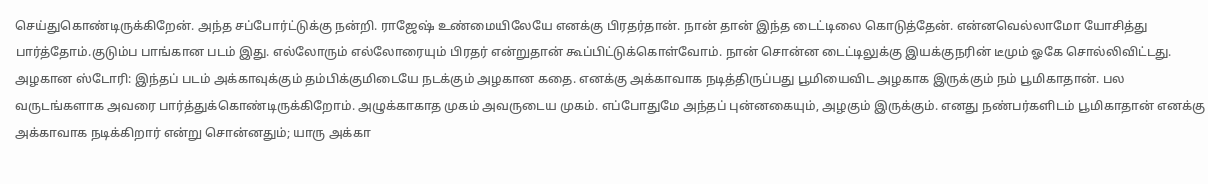செய்துகொண்டிருக்கிறேன். அந்த சப்போர்ட்டுக்கு நன்றி. ராஜேஷ் உண்மையிலேயே எனக்கு பிரதர்தான். நான் தான் இந்த டைட்டிலை கொடுத்தேன். என்னவெல்லாமோ யோசித்து பார்த்தோம்.குடும்ப பாங்கான படம் இது. எல்லோரும் எல்லோரையும் பிரதர் என்றுதான் கூப்பிட்டுக்கொள்வோம். நான் சொன்ன டைட்டிலுக்கு இயக்குநரின் டீமும் ஓகே சொல்லிவிட்டது.
அழகான ஸ்டோரி: இந்தப் படம் அக்காவுக்கும் தம்பிக்குமிடையே நடக்கும் அழகான கதை. எனக்கு அக்காவாக நடித்திருப்பது பூமியைவிட அழகாக இருக்கும் நம் பூமிகாதான். பல வருடங்களாக அவரை பார்த்துக்கொண்டிருக்கிறோம். அழுக்காகாத முகம் அவருடைய முகம். எப்போதுமே அந்தப் புன்னகையும், அழகும் இருக்கும். எனது நண்பர்களிடம் பூமிகாதான் எனக்கு அக்காவாக நடிக்கிறார் என்று சொன்னதும்; யாரு அக்கா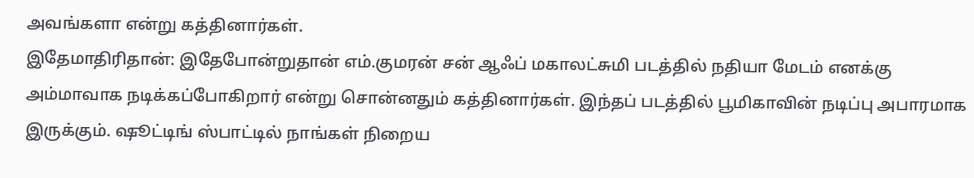அவங்களா என்று கத்தினார்கள்.
இதேமாதிரிதான்: இதேபோன்றுதான் எம்.குமரன் சன் ஆஃப் மகாலட்சுமி படத்தில் நதியா மேடம் எனக்கு அம்மாவாக நடிக்கப்போகிறார் என்று சொன்னதும் கத்தினார்கள். இந்தப் படத்தில் பூமிகாவின் நடிப்பு அபாரமாக இருக்கும். ஷூட்டிங் ஸ்பாட்டில் நாங்கள் நிறைய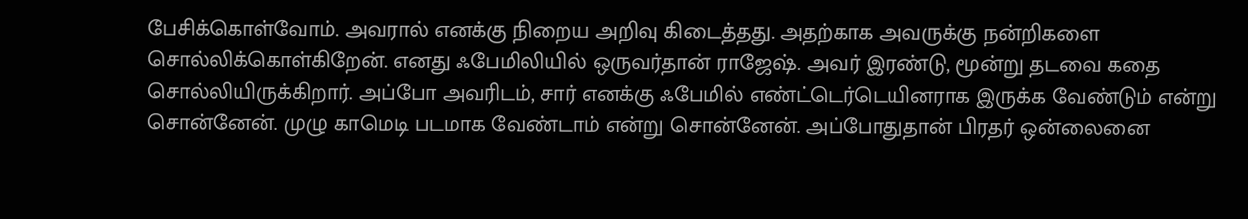பேசிக்கொள்வோம். அவரால் எனக்கு நிறைய அறிவு கிடைத்தது. அதற்காக அவருக்கு நன்றிகளை சொல்லிக்கொள்கிறேன். எனது ஃபேமிலியில் ஒருவர்தான் ராஜேஷ். அவர் இரண்டு, மூன்று தடவை கதை சொல்லியிருக்கிறார். அப்போ அவரிடம், சார் எனக்கு ஃபேமில் எண்ட்டெர்டெயினராக இருக்க வேண்டும் என்று சொன்னேன். முழு காமெடி படமாக வேண்டாம் என்று சொன்னேன். அப்போதுதான் பிரதர் ஒன்லைனை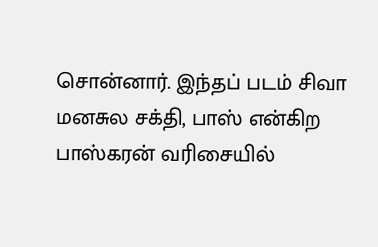சொன்னார். இந்தப் படம் சிவா மனசுல சக்தி, பாஸ் என்கிற பாஸ்கரன் வரிசையில்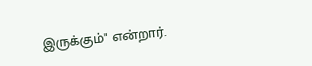இருக்கும்" என்றார்.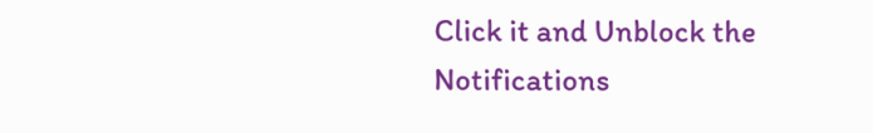Click it and Unblock the Notifications